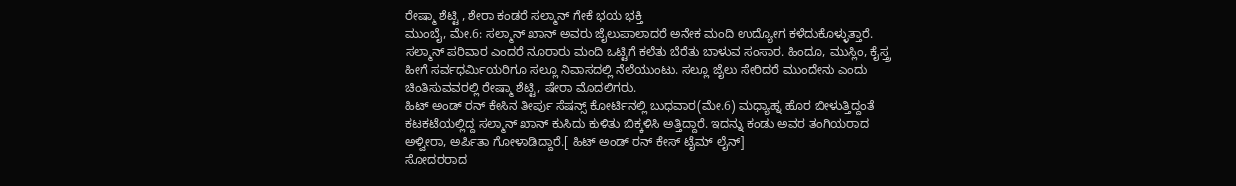ರೇಷ್ಮಾ ಶೆಟ್ಟಿ , ಶೇರಾ ಕಂಡರೆ ಸಲ್ಮಾನ್ ಗೇಕೆ ಭಯ ಭಕ್ತಿ
ಮುಂಬೈ, ಮೇ.6: ಸಲ್ಮಾನ್ ಖಾನ್ ಅವರು ಜೈಲುಪಾಲಾದರೆ ಅನೇಕ ಮಂದಿ ಉದ್ಯೋಗ ಕಳೆದುಕೊಳ್ಳುತ್ತಾರೆ. ಸಲ್ಮಾನ್ ಪರಿವಾರ ಎಂದರೆ ನೂರಾರು ಮಂದಿ ಒಟ್ಟಿಗೆ ಕಲೆತು ಬೆರೆತು ಬಾಳುವ ಸಂಸಾರ. ಹಿಂದೂ, ಮುಸ್ಲಿಂ, ಕೈಸ್ತ್ರ ಹೀಗೆ ಸರ್ವಧರ್ಮಿಯರಿಗೂ ಸಲ್ಲೂ ನಿವಾಸದಲ್ಲಿ ನೆಲೆಯುಂಟು. ಸಲ್ಲೂ ಜೈಲು ಸೇರಿದರೆ ಮುಂದೇನು ಎಂದು ಚಿಂತಿಸುವವರಲ್ಲಿ ರೇಷ್ಮಾ ಶೆಟ್ಟಿ, ಷೇರಾ ಮೊದಲಿಗರು.
ಹಿಟ್ ಅಂಡ್ ರನ್ ಕೇಸಿನ ತೀರ್ಪು ಸೆಷನ್ಸ್ ಕೋರ್ಟಿನಲ್ಲಿ ಬುಧವಾರ(ಮೇ.6) ಮಧ್ಯಾಹ್ನ ಹೊರ ಬೀಳುತ್ತಿದ್ದಂತೆ ಕಟಕಟೆಯಲ್ಲಿದ್ದ ಸಲ್ಮಾನ್ ಖಾನ್ ಕುಸಿದು ಕುಳಿತು ಬಿಕ್ಕಳಿಸಿ ಅತ್ತಿದ್ದಾರೆ. ಇದನ್ನು ಕಂಡು ಅವರ ತಂಗಿಯರಾದ ಅಳ್ವೀರಾ, ಅರ್ಪಿತಾ ಗೋಳಾಡಿದ್ದಾರೆ.[ ಹಿಟ್ ಅಂಡ್ ರನ್ ಕೇಸ್ ಟೈಮ್ ಲೈನ್]
ಸೋದರರಾದ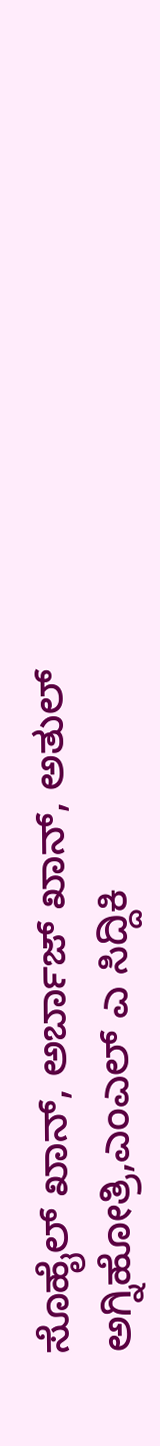ಸೊಹೈಲ್ ಖಾನ್, ಅರ್ಬಾಜ್ ಖಾನ್, ಅತುಲ್ ಅಗ್ನಿಹೋತ್ರಿ,ಎಂಎಲ್ ಎ ಸಿದ್ದಿಕಿ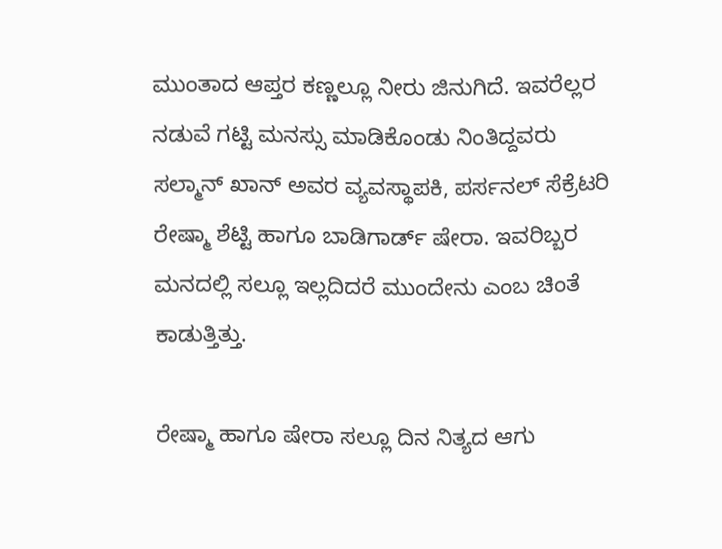ಮುಂತಾದ ಆಪ್ತರ ಕಣ್ಣಲ್ಲೂ ನೀರು ಜಿನುಗಿದೆ. ಇವರೆಲ್ಲರ ನಡುವೆ ಗಟ್ಟಿ ಮನಸ್ಸು ಮಾಡಿಕೊಂಡು ನಿಂತಿದ್ದವರು ಸಲ್ಮಾನ್ ಖಾನ್ ಅವರ ವ್ಯವಸ್ಥಾಪಕಿ, ಪರ್ಸನಲ್ ಸೆಕ್ರೆಟರಿ ರೇಷ್ಮಾ ಶೆಟ್ಟಿ ಹಾಗೂ ಬಾಡಿಗಾರ್ಡ್ ಷೇರಾ. ಇವರಿಬ್ಬರ ಮನದಲ್ಲಿ ಸಲ್ಲೂ ಇಲ್ಲದಿದರೆ ಮುಂದೇನು ಎಂಬ ಚಿಂತೆ ಕಾಡುತ್ತಿತ್ತು.

ರೇಷ್ಮಾ ಹಾಗೂ ಷೇರಾ ಸಲ್ಲೂ ದಿನ ನಿತ್ಯದ ಆಗು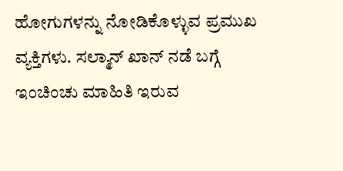ಹೋಗುಗಳನ್ನು ನೋಡಿಕೊಳ್ಳುವ ಪ್ರಮುಖ ವ್ಯಕ್ತಿಗಳು. ಸಲ್ಮಾನ್ ಖಾನ್ ನಡೆ ಬಗ್ಗೆ ಇಂಚಿಂಚು ಮಾಹಿತಿ ಇರುವ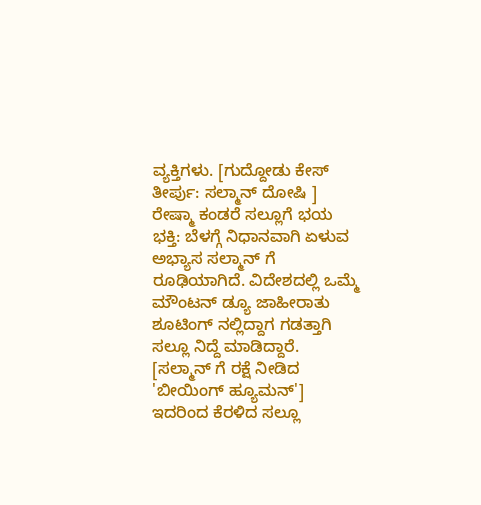ವ್ಯಕ್ತಿಗಳು. [ಗುದ್ದೋಡು ಕೇಸ್ ತೀರ್ಪು: ಸಲ್ಮಾನ್ ದೋಷಿ ]
ರೇಷ್ಮಾ ಕಂಡರೆ ಸಲ್ಲೂಗೆ ಭಯ ಭಕ್ತಿ: ಬೆಳಗ್ಗೆ ನಿಧಾನವಾಗಿ ಏಳುವ ಅಭ್ಯಾಸ ಸಲ್ಮಾನ್ ಗೆ ರೂಢಿಯಾಗಿದೆ. ವಿದೇಶದಲ್ಲಿ ಒಮ್ಮೆ ಮೌಂಟನ್ ಡ್ಯೂ ಜಾಹೀರಾತು ಶೂಟಿಂಗ್ ನಲ್ಲಿದ್ದಾಗ ಗಡತ್ತಾಗಿ ಸಲ್ಲೂ ನಿದ್ದೆ ಮಾಡಿದ್ದಾರೆ. [ಸಲ್ಮಾನ್ ಗೆ ರಕ್ಷೆ ನೀಡಿದ 'ಬೀಯಿಂಗ್ ಹ್ಯೂಮನ್']
ಇದರಿಂದ ಕೆರಳಿದ ಸಲ್ಲೂ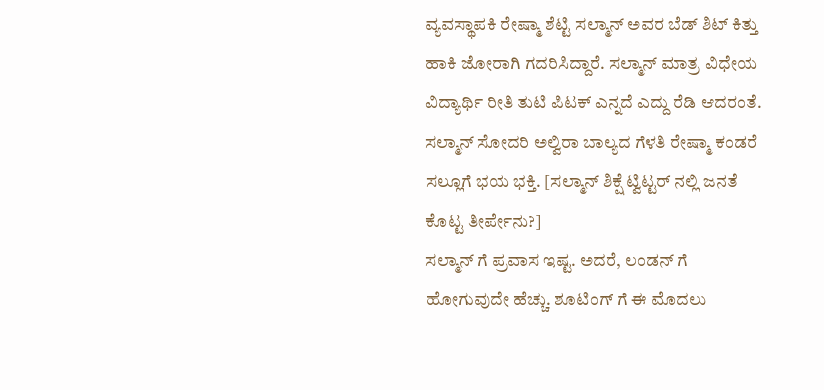ವ್ಯವಸ್ಥಾಪಕಿ ರೇಷ್ಮಾ ಶೆಟ್ಟಿ ಸಲ್ಮಾನ್ ಅವರ ಬೆಡ್ ಶಿಟ್ ಕಿತ್ತು ಹಾಕಿ ಜೋರಾಗಿ ಗದರಿಸಿದ್ದಾರೆ. ಸಲ್ಮಾನ್ ಮಾತ್ರ ವಿಧೇಯ ವಿದ್ಯಾರ್ಥಿ ರೀತಿ ತುಟಿ ಪಿಟಕ್ ಎನ್ನದೆ ಎದ್ದು ರೆಡಿ ಆದರಂತೆ. ಸಲ್ಮಾನ್ ಸೋದರಿ ಅಲ್ವಿರಾ ಬಾಲ್ಯದ ಗೆಳತಿ ರೇಷ್ಮಾ ಕಂಡರೆ ಸಲ್ಲೂಗೆ ಭಯ ಭಕ್ತಿ. [ಸಲ್ಮಾನ್ ಶಿಕ್ಷೆ ಟ್ವಿಟ್ಟರ್ ನಲ್ಲಿ ಜನತೆ ಕೊಟ್ಟ ತೀರ್ಪೇನು?]
ಸಲ್ಮಾನ್ ಗೆ ಪ್ರವಾಸ ಇಷ್ಟ. ಅದರೆ, ಲಂಡನ್ ಗೆ ಹೋಗುವುದೇ ಹೆಚ್ಚು. ಶೂಟಿಂಗ್ ಗೆ ಈ ಮೊದಲು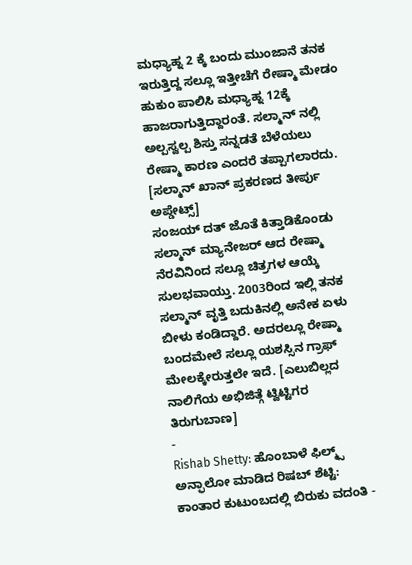ಮಧ್ಯಾಹ್ನ 2 ಕ್ಕೆ ಬಂದು ಮುಂಜಾನೆ ತನಕ ಇರುತ್ತಿದ್ದ ಸಲ್ಲೂ ಇತ್ತೀಚೆಗೆ ರೇಷ್ಮಾ ಮೇಡಂ ಹುಕುಂ ಪಾಲಿಸಿ ಮಧ್ಯಾಹ್ನ 12ಕ್ಕೆ ಹಾಜರಾಗುತ್ತಿದ್ದಾರಂತೆ. ಸಲ್ಮಾನ್ ನಲ್ಲಿ ಅಲ್ಪಸ್ವಲ್ಪ ಶಿಸ್ತು ಸನ್ನಡತೆ ಬೆಳೆಯಲು ರೇಷ್ಮಾ ಕಾರಣ ಎಂದರೆ ತಪ್ಪಾಗಲಾರದು. [ಸಲ್ಮಾನ್ ಖಾನ್ ಪ್ರಕರಣದ ತೀರ್ಪು ಅಪ್ಡೇಟ್ಸ್]
ಸಂಜಯ್ ದತ್ ಜೊತೆ ಕಿತ್ತಾಡಿಕೊಂಡು ಸಲ್ಮಾನ್ ಮ್ಯಾನೇಜರ್ ಆದ ರೇಷ್ಮಾ ನೆರವಿನಿಂದ ಸಲ್ಲೂ ಚಿತ್ರಗಳ ಆಯ್ಕೆ ಸುಲಭವಾಯ್ತು. 2003ರಿಂದ ಇಲ್ಲಿ ತನಕ ಸಲ್ಮಾನ್ ವೃತ್ತಿ ಬದುಕಿನಲ್ಲಿ ಅನೇಕ ಏಳು ಬೀಳು ಕಂಡಿದ್ದಾರೆ. ಅದರಲ್ಲೂ ರೇಷ್ಮಾ ಬಂದಮೇಲೆ ಸಲ್ಲೂ ಯಶಸ್ಸಿನ ಗ್ರಾಫ್ ಮೇಲಕ್ಕೇರುತ್ತಲೇ ಇದೆ. [ಎಲುಬಿಲ್ಲದ ನಾಲಿಗೆಯ ಅಭಿಜಿತ್ಗೆ ಟ್ವಿಟ್ಟಿಗರ ತಿರುಗುಬಾಣ]
-
Rishab Shetty: ಹೊಂಬಾಳೆ ಫಿಲ್ಮ್ಸ್ ಅನ್ಫಾಲೋ ಮಾಡಿದ ರಿಷಬ್ ಶೆಟ್ಟಿ: ಕಾಂತಾರ ಕುಟುಂಬದಲ್ಲಿ ಬಿರುಕು ವದಂತಿ -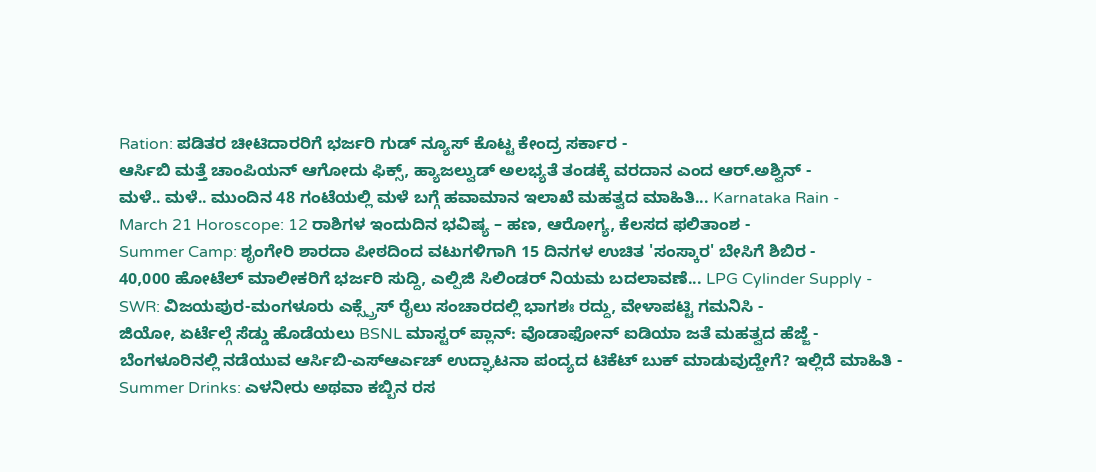Ration: ಪಡಿತರ ಚೀಟಿದಾರರಿಗೆ ಭರ್ಜರಿ ಗುಡ್ ನ್ಯೂಸ್ ಕೊಟ್ಟ ಕೇಂದ್ರ ಸರ್ಕಾರ -
ಆರ್ಸಿಬಿ ಮತ್ತೆ ಚಾಂಪಿಯನ್ ಆಗೋದು ಫಿಕ್ಸ್, ಹ್ಯಾಜಲ್ವುಡ್ ಅಲಭ್ಯತೆ ತಂಡಕ್ಕೆ ವರದಾನ ಎಂದ ಆರ್.ಅಶ್ವಿನ್ -
ಮಳೆ.. ಮಳೆ.. ಮುಂದಿನ 48 ಗಂಟೆಯಲ್ಲಿ ಮಳೆ ಬಗ್ಗೆ ಹವಾಮಾನ ಇಲಾಖೆ ಮಹತ್ವದ ಮಾಹಿತಿ... Karnataka Rain -
March 21 Horoscope: 12 ರಾಶಿಗಳ ಇಂದುದಿನ ಭವಿಷ್ಯ – ಹಣ, ಆರೋಗ್ಯ, ಕೆಲಸದ ಫಲಿತಾಂಶ -
Summer Camp: ಶೃಂಗೇರಿ ಶಾರದಾ ಪೀಠದಿಂದ ವಟುಗಳಿಗಾಗಿ 15 ದಿನಗಳ ಉಚಿತ 'ಸಂಸ್ಕಾರ' ಬೇಸಿಗೆ ಶಿಬಿರ -
40,000 ಹೋಟೆಲ್ ಮಾಲೀಕರಿಗೆ ಭರ್ಜರಿ ಸುದ್ದಿ, ಎಲ್ಪಿಜಿ ಸಿಲಿಂಡರ್ ನಿಯಮ ಬದಲಾವಣೆ... LPG Cylinder Supply -
SWR: ವಿಜಯಪುರ-ಮಂಗಳೂರು ಎಕ್ಸ್ಪ್ರೆಸ್ ರೈಲು ಸಂಚಾರದಲ್ಲಿ ಭಾಗಶಃ ರದ್ದು, ವೇಳಾಪಟ್ಟಿ ಗಮನಿಸಿ -
ಜಿಯೋ, ಏರ್ಟೆಲ್ಗೆ ಸೆಡ್ಡು ಹೊಡೆಯಲು BSNL ಮಾಸ್ಟರ್ ಪ್ಲಾನ್: ವೊಡಾಫೋನ್ ಐಡಿಯಾ ಜತೆ ಮಹತ್ವದ ಹೆಜ್ಜೆ -
ಬೆಂಗಳೂರಿನಲ್ಲಿ ನಡೆಯುವ ಆರ್ಸಿಬಿ-ಎಸ್ಆರ್ಎಚ್ ಉದ್ಘಾಟನಾ ಪಂದ್ಯದ ಟಿಕೆಟ್ ಬುಕ್ ಮಾಡುವುದ್ಹೇಗೆ? ಇಲ್ಲಿದೆ ಮಾಹಿತಿ -
Summer Drinks: ಎಳನೀರು ಅಥವಾ ಕಬ್ಬಿನ ರಸ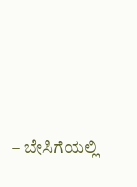– ಬೇಸಿಗೆಯಲ್ಲಿ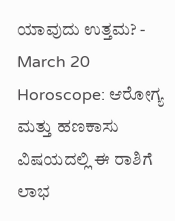ಯಾವುದು ಉತ್ತಮ? -
March 20 Horoscope: ಆರೋಗ್ಯ ಮತ್ತು ಹಣಕಾಸು ವಿಷಯದಲ್ಲಿ ಈ ರಾಶಿಗೆ ಲಾಭ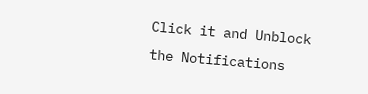Click it and Unblock the Notifications